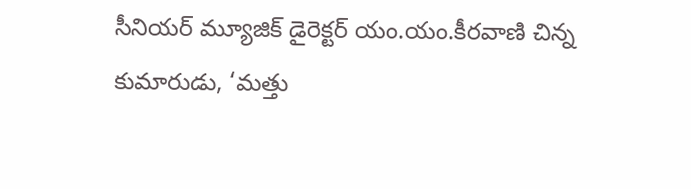సీనియర్ మ్యూజిక్ డైరెక్టర్ యం.యం.కీరవాణి చిన్న కుమారుడు, ‘మత్తు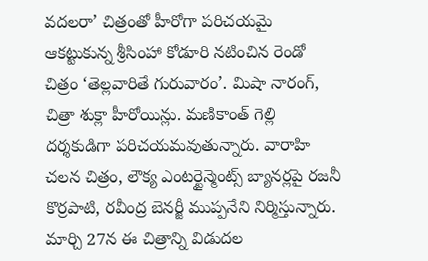వదలరా’ చిత్రంతో హీరోగా పరిచయమై ఆకట్టుకున్న శ్రీసింహా కోడూరి నటించిన రెండో చిత్రం ‘తెల్లవారితే గురువారం’. మిషా నారంగ్, చిత్రా శుక్లా హీరోయిన్లు. మణికాంత్ గెల్లి దర్శకుడిగా పరిచయమవుతున్నారు. వారాహి చలన చిత్రం, లౌక్య ఎంటర్టైన్మెంట్స్ బ్యానర్లపై రజనీ కొర్రపాటి, రవీంద్ర బెనర్జీ ముప్పనేని నిర్మిస్తున్నారు. మార్చి 27న ఈ చిత్రాన్ని విడుదల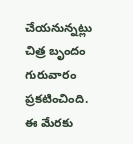చేయనున్నట్లు చిత్ర బృందం గురువారం ప్రకటించింది. ఈ మేరకు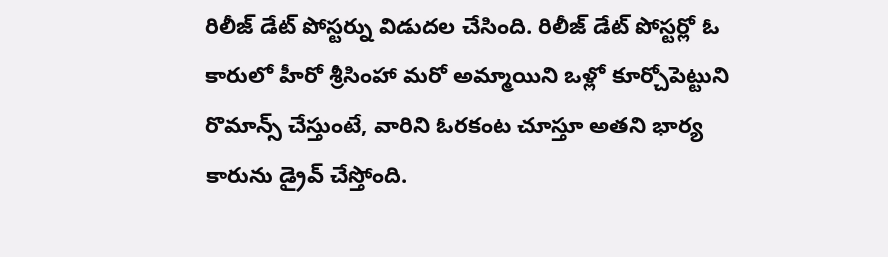రిలీజ్ డేట్ పోస్టర్ను విడుదల చేసింది. రిలీజ్ డేట్ పోస్టర్లో ఓ కారులో హీరో శ్రీసింహా మరో అమ్మాయిని ఒళ్లో కూర్చోపెట్టుని రొమాన్స్ చేస్తుంటే, వారిని ఓరకంట చూస్తూ అతని భార్య కారును డ్రైవ్ చేస్తోంది.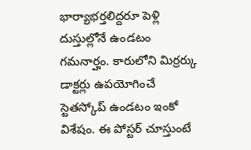భార్యాభర్తలిద్దరూ పెళ్లి దుస్తుల్లోనే ఉండటం గమనార్హం. కారులోని మిర్రర్కు డాక్టర్లు ఉపయోగించే స్టెతస్కోప్ ఉండటం ఇంకో విశేషం. ఈ పోస్టర్ చూస్తుంటే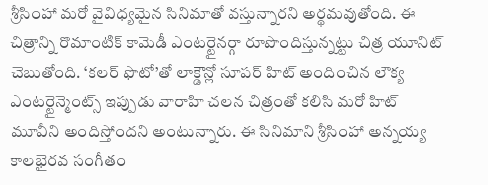శ్రీసింహా మరో వైవిధ్యమైన సినిమాతో వస్తున్నారని అర్థమవుతోంది. ఈ చిత్రాన్ని రొమాంటిక్ కామెడీ ఎంటర్టైనర్గా రూపొందిస్తున్నట్టు చిత్ర యూనిట్ చెబుతోంది. ‘కలర్ ఫొటో’తో లాక్డౌన్లో సూపర్ హిట్ అందించిన లౌక్య ఎంటర్టైన్మెంట్స్ ఇప్పుడు వారాహి చలన చిత్రంతో కలిసి మరో హిట్ మూవీని అందిస్తోందని అంటున్నారు. ఈ సినిమాని శ్రీసింహా అన్నయ్య కాలభైరవ సంగీతం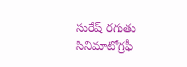సురేష్ రగుతు సినిమాటోగ్రఫీ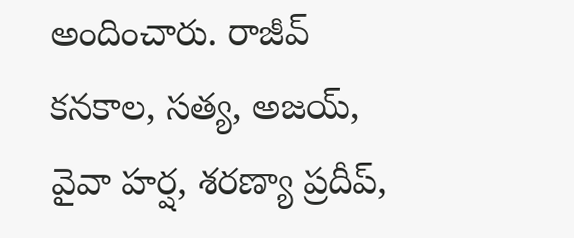అందించారు. రాజీవ్ కనకాల, సత్య, అజయ్, వైవా హర్ష, శరణ్యా ప్రదీప్,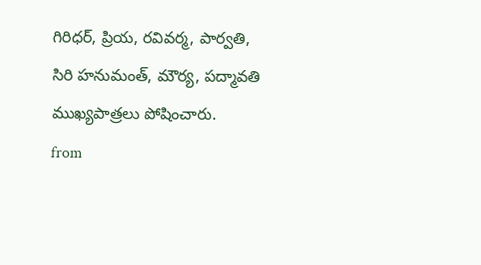గిరిధర్, ప్రియ, రవివర్మ, పార్వతి, సిరి హనుమంత్, మౌర్య, పద్మావతి ముఖ్యపాత్రలు పోషించారు.
from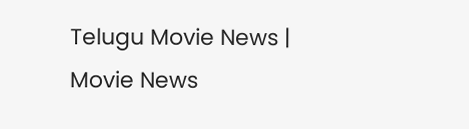Telugu Movie News | Movie News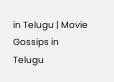in Telugu | Movie Gossips in Telugu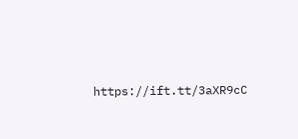https://ift.tt/3aXR9cC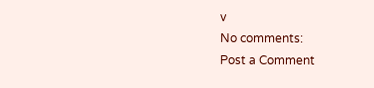v
No comments:
Post a Comment